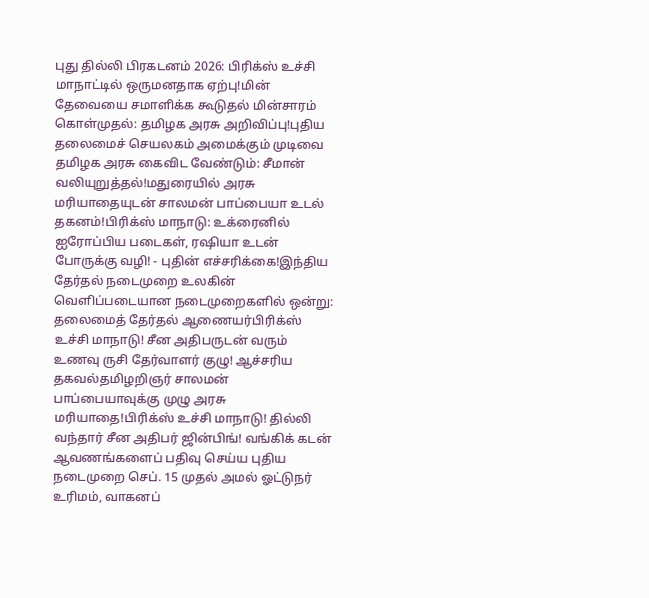புது தில்லி பிரகடனம் 2026: பிரிக்ஸ் உச்சி மாநாட்டில் ஒருமனதாக ஏற்பு!மின் தேவையை சமாளிக்க கூடுதல் மின்சாரம் கொள்முதல்: தமிழக அரசு அறிவிப்பு!புதிய தலைமைச் செயலகம் அமைக்கும் முடிவை தமிழக அரசு கைவிட வேண்டும்: சீமான் வலியுறுத்தல்!மதுரையில் அரசு மரியாதையுடன் சாலமன் பாப்பையா உடல் தகனம்!பிரிக்ஸ் மாநாடு: உக்ரைனில் ஐரோப்பிய படைகள், ரஷியா உடன் போருக்கு வழி! - புதின் எச்சரிக்கை!இந்திய தேர்தல் நடைமுறை உலகின் வெளிப்படையான நடைமுறைகளில் ஒன்று: தலைமைத் தேர்தல் ஆணையர்பிரிக்ஸ் உச்சி மாநாடு! சீன அதிபருடன் வரும் உணவு ருசி தேர்வாளர் குழு! ஆச்சரிய தகவல்தமிழறிஞர் சாலமன் பாப்பையாவுக்கு முழு அரசு மரியாதை!பிரிக்ஸ் உச்சி மாநாடு! தில்லி வந்தார் சீன அதிபர் ஜின்பிங்! வங்கிக் கடன் ஆவணங்களைப் பதிவு செய்ய புதிய நடைமுறை செப். 15 முதல் அமல் ஓட்டுநர் உரிமம், வாகனப்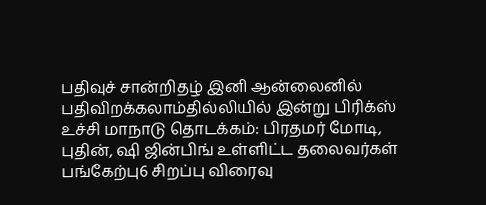பதிவுச் சான்றிதழ் இனி ஆன்லைனில் பதிவிறக்கலாம்தில்லியில் இன்று பிரிக்ஸ் உச்சி மாநாடு தொடக்கம்: பிரதமர் மோடி, புதின், ஷி ஜின்பிங் உள்ளிட்ட தலைவர்கள் பங்கேற்பு6 சிறப்பு விரைவு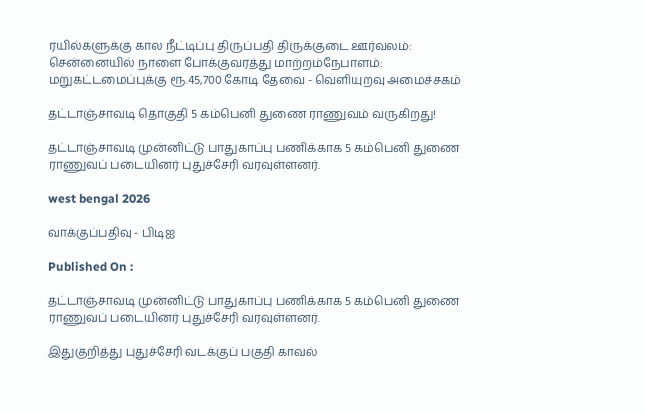ரயில்களுக்கு கால நீட்டிப்பு திருப்பதி திருக்குடை ஊர்வலம்: சென்னையில் நாளை போக்குவரத்து மாற்றம்நேபாளம்: மறுகட்டமைப்புக்கு ரூ.45,700 கோடி தேவை - வெளியுறவு அமைச்சகம்

தட்டாஞ்சாவடி தொகுதி 5 கம்பெனி துணை ராணுவம் வருகிறது!

தட்டாஞ்சாவடி முன்னிட்டு பாதுகாப்பு பணிக்காக 5 கம்பெனி துணை ராணுவப் படையினர் புதுச்சேரி வரவுள்ளனர்.

west bengal 2026

வாக்குப்பதிவு - பிடிஐ

Published On :

தட்டாஞ்சாவடி முன்னிட்டு பாதுகாப்பு பணிக்காக 5 கம்பெனி துணை ராணுவப் படையினர் புதுச்சேரி வரவுள்ளனர்.

இதுகுறித்து புதுச்சேரி வடக்குப் பகுதி காவல்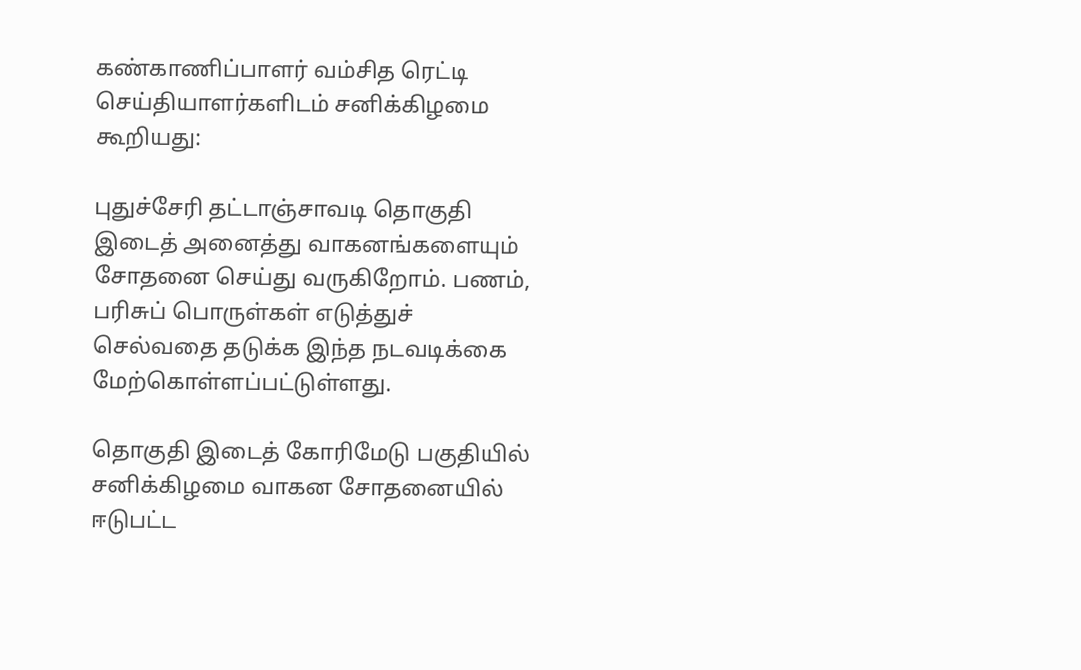கண்காணிப்பாளர் வம்சித ரெட்டி செய்தியாளர்களிடம் சனிக்கிழமை கூறியது:

புதுச்சேரி தட்டாஞ்சாவடி தொகுதி இடைத் அனைத்து வாகனங்களையும் சோதனை செய்து வருகிறோம். பணம், பரிசுப் பொருள்கள் எடுத்துச் செல்வதை தடுக்க இந்த நடவடிக்கை மேற்கொள்ளப்பட்டுள்ளது.

தொகுதி இடைத் கோரிமேடு பகுதியில் சனிக்கிழமை வாகன சோதனையில் ஈடுபட்ட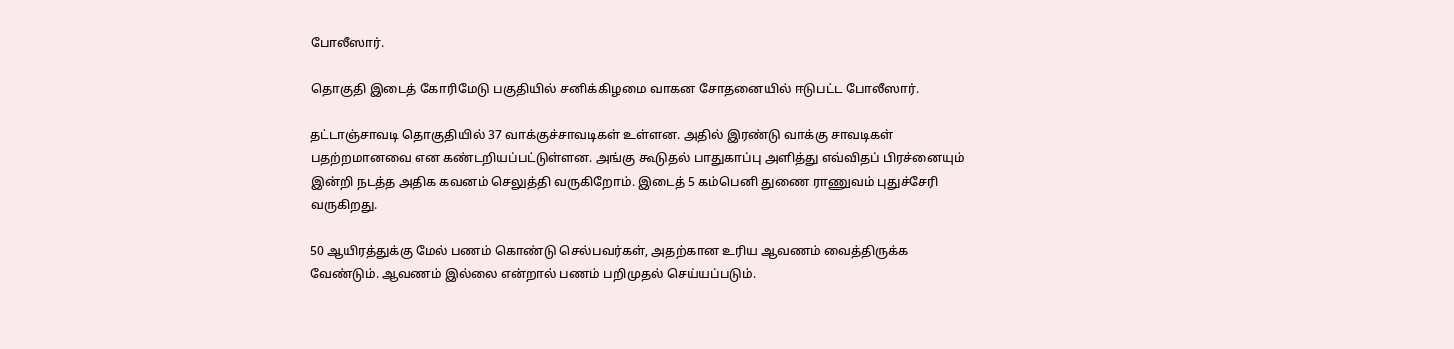போலீஸார்.

தொகுதி இடைத் கோரிமேடு பகுதியில் சனிக்கிழமை வாகன சோதனையில் ஈடுபட்ட போலீஸார்.

தட்டாஞ்சாவடி தொகுதியில் 37 வாக்குச்சாவடிகள் உள்ளன. அதில் இரண்டு வாக்கு சாவடிகள் பதற்றமானவை என கண்டறியப்பட்டுள்ளன. அங்கு கூடுதல் பாதுகாப்பு அளித்து எவ்விதப் பிரச்னையும் இன்றி நடத்த அதிக கவனம் செலுத்தி வருகிறோம். இடைத் 5 கம்பெனி துணை ராணுவம் புதுச்சேரி வருகிறது.

50 ஆயிரத்துக்கு மேல் பணம் கொண்டு செல்பவர்கள், அதற்கான உரிய ஆவணம் வைத்திருக்க வேண்டும். ஆவணம் இல்லை என்றால் பணம் பறிமுதல் செய்யப்படும்.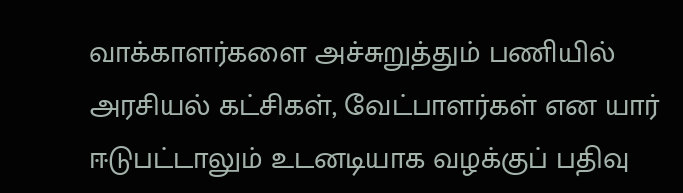வாக்காளர்களை அச்சுறுத்தும் பணியில் அரசியல் கட்சிகள், வேட்பாளர்கள் என யார் ஈடுபட்டாலும் உடனடியாக வழக்குப் பதிவு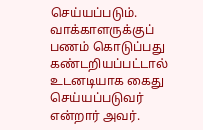செய்யப்படும். வாக்காளருக்குப் பணம் கொடுப்பது கண்டறியப்பட்டால் உடனடியாக கைது செய்யப்படுவர் என்றார் அவர்.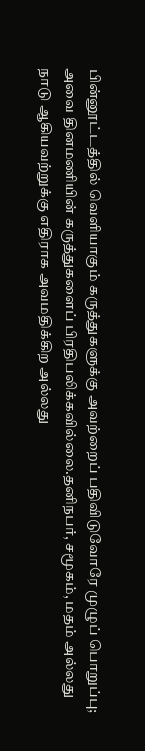பின்னூட்டத்தில் வெளியாகும் கருத்துகளுக்கு அவற்றைப் பதிவிடுவோரே முழுப் பொறுப்பு; அவை தினமணியின் கருத்துகளைப் பிரதிபலிக்கவில்லை.தனிநபர், சமூகம், மதம் அல்லது நாடு ஆகியவற்றுக்கு எதிராக அவமதிக்கிற அல்லது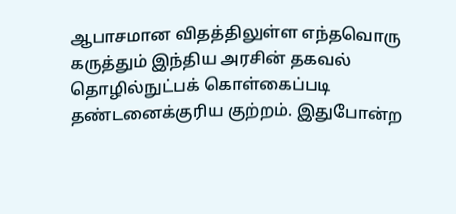ஆபாசமான விதத்திலுள்ள எந்தவொரு கருத்தும் இந்திய அரசின் தகவல் தொழில்நுட்பக் கொள்கைப்படி தண்டனைக்குரிய குற்றம். இதுபோன்ற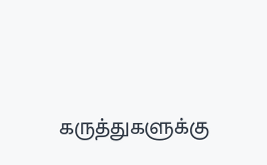கருத்துகளுக்கு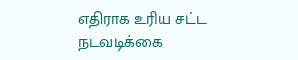எதிராக உரிய சட்ட நடவடிக்கை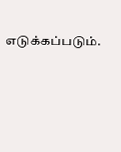எடுக்கப்படும்.